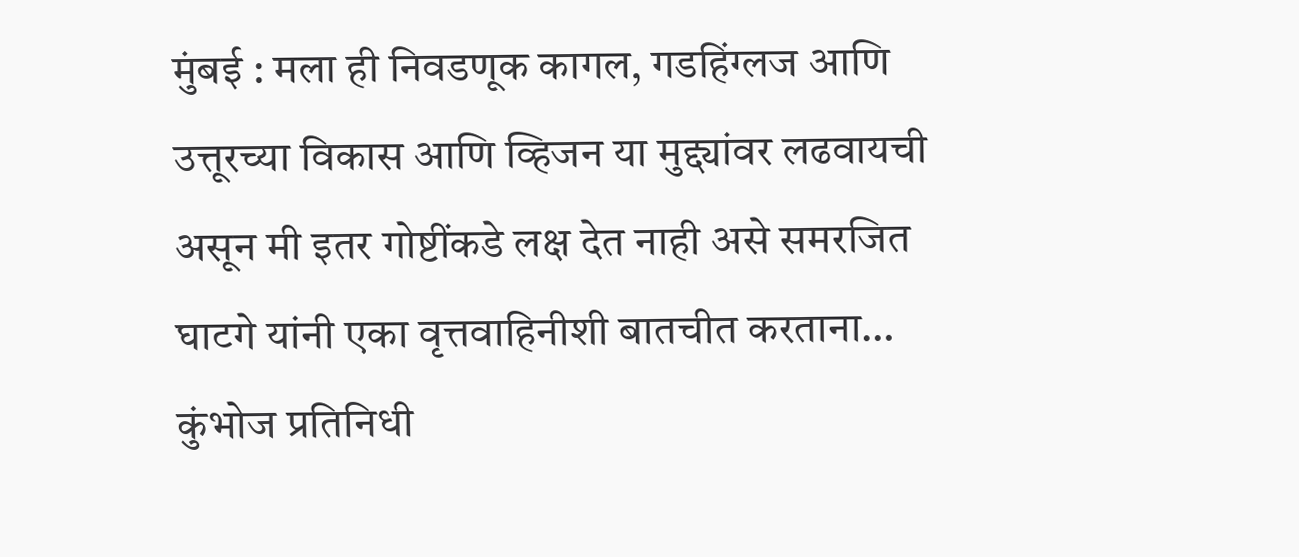मुंबई : मला ही निवडणूक कागल, गडहिंग्लज आणि उत्तूरच्या विकास आणि व्हिजन या मुद्द्यांवर लढवायची असून मी इतर गोष्टींकडे लक्ष देत नाही असे समरजित घाटगे यांनी एका वृत्तवाहिनीशी बातचीत करताना…
कुंभोज प्रतिनिधी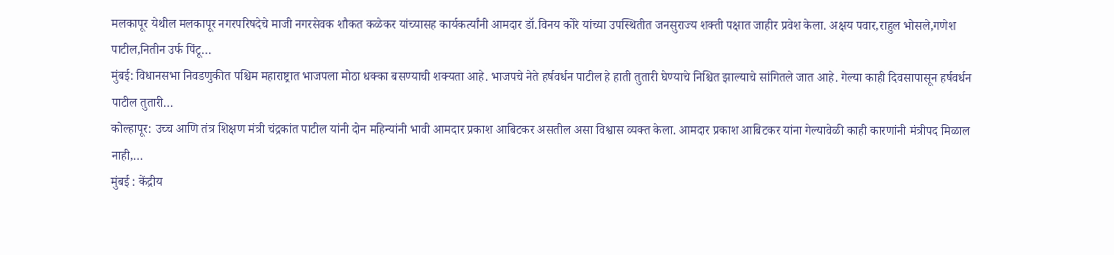मलकापूर येथील मलकापूर नगरपरिषदेचे माजी नगरसेवक शौकत कळेकर यांच्यासह कार्यकर्त्यांनी आमदार डॉ.विनय कोरे यांच्या उपस्थितीत जनसुराज्य शक्ती पक्षात जाहीर प्रवेश केला. अक्षय पवार,राहुल भोसले,गणेश पाटील,नितीन उर्फ पिंटू…
मुंबई: विधानसभा निवडणुकीत पश्चिम महाराष्ट्रात भाजपला मोठा धक्का बसण्याची शक्यता आहे. भाजपचे नेते हर्षवर्धन पाटील हे हाती तुतारी घेण्याचे निश्चित झाल्याचे सांगितले जात आहे. गेल्या काही दिवसापासून हर्षवर्धन पाटील तुतारी…
कोल्हापूर: उच्च आणि तंत्र शिक्षण मंत्री चंद्रकांत पाटील यांनी दोन महिन्यांनी भावी आमदार प्रकाश आबिटकर असतील असा विश्वास व्यक्त केला. आमदार प्रकाश आबिटकर यांना गेल्यावेळी काही कारणांनी मंत्रीपद मिळाल नाही,…
मुंबई : केंद्रीय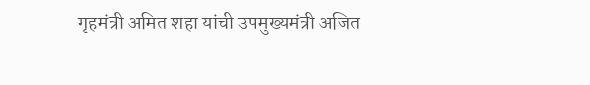गृहमंत्री अमित शहा यांची उपमुख्यमंत्री अजित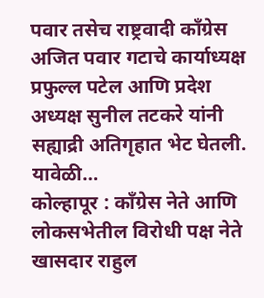पवार तसेच राष्ट्रवादी काँग्रेस अजित पवार गटाचे कार्याध्यक्ष प्रफुल्ल पटेल आणि प्रदेश अध्यक्ष सुनील तटकरे यांनी सह्याद्री अतिगृहात भेट घेतली. यावेळी…
कोल्हापूर : काँग्रेस नेते आणि लोकसभेतील विरोधी पक्ष नेते खासदार राहुल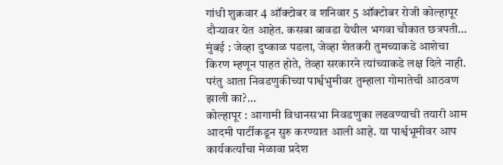गांधी शुक्रवार 4 ऑक्टोबर व शनिवार 5 ऑक्टोबर रोजी कोल्हापूर दौऱ्यावर येत आहेत. कसबा बावडा येथील भगवा चौकात छत्रपती…
मुंबई : जेव्हा दुष्काळ पडला, जेव्हा शेतकरी तुमच्याकडे आशेचा किरण म्हणून पाहत होते, तेव्हा सरकारने त्यांच्याकडे लक्ष दिले नाही. परंतु आता निवडणुकीच्या पार्श्वभुमीवर तुम्हाला गोमातेची आठवण झाली का?…
कोल्हापूर : आगामी विधानसभा निवडणुका लढवण्याची तयारी आम आदमी पार्टीकडून सुरु करण्यात आली आहे. या पार्श्वभूमीवर आप कार्यकर्त्यांचा मेळावा प्रदेश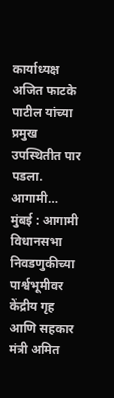कार्याध्यक्ष अजित फाटके पाटील यांच्या प्रमुख उपस्थितीत पार पडला. आगामी…
मुंबई : आगामी विधानसभा निवडणुकीच्या पार्श्वभूमीवर केंद्रीय गृह आणि सहकार मंत्री अमित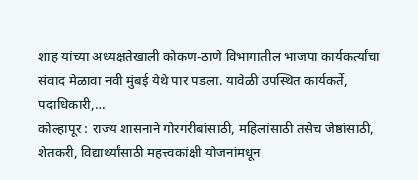शाह यांच्या अध्यक्षतेखाली कोकण-ठाणे विभागातील भाजपा कार्यकर्त्यांचा संवाद मेळावा नवी मुंबई येथे पार पडला. यावेळी उपस्थित कार्यकर्ते, पदाधिकारी,…
कोल्हापूर : राज्य शासनाने गोरगरीबांसाठी, महिलांसाठी तसेच जेष्ठांसाठी, शेतकरी, विद्यार्थ्यांसाठी महत्त्वकांक्षी योजनांमधून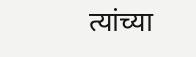त्यांच्या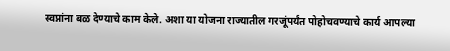स्वप्नांना बळ देण्याचे काम केले. अशा या योजना राज्यातील गरजूंपर्यंत पोहोचवण्याचे कार्य आपल्या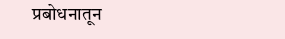प्रबोधनातून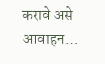करावे असे आवाहन…